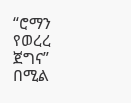“ሮማን የወረረ ጀግና” በሚል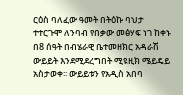ርዕስ ባለፈው ዓመት በትዕኩ ባህታ ተተርጉሞ ለንባብ የበቃው መፅሃፍ ነገ ከቀኑ በ8 ሰዓት በብሄራዊ ቤተመዘክር አዳራሽ ውይይት እንደሚደረግበት ሚዩዚክ ሜይዴይ አስታወቀ፡፡ ውይይቱን የአዲስ አበባ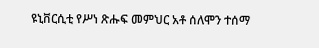ዩኒቨርሲቲ የሥነ ጽሑፍ መምህር አቶ ሰለሞን ተሰማ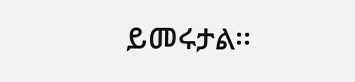ይመሩታል፡፡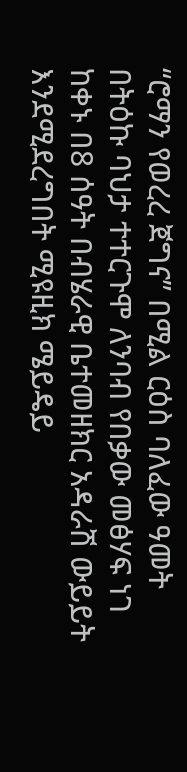“ሮማን የወረረ ጀግና” በሚል ርዕስ ባለፈው ዓመት በትዕኩ ባህታ ተተርጉሞ ለንባብ የበቃው መፅሃፍ ነገ ከቀኑ በ8 ሰዓት በብሄራዊ ቤተመዘክር አዳራሽ ውይይት እንደሚደረግበት ሚዩዚክ ሜይዴይ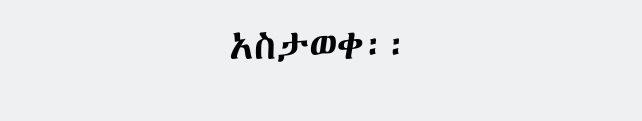አስታወቀ፡፡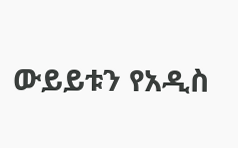ውይይቱን የአዲስ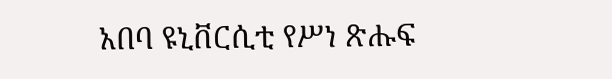አበባ ዩኒቨርሲቲ የሥነ ጽሑፍ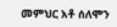መምህር አቶ ሰለሞን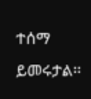ተሰማ ይመሩታል፡፡